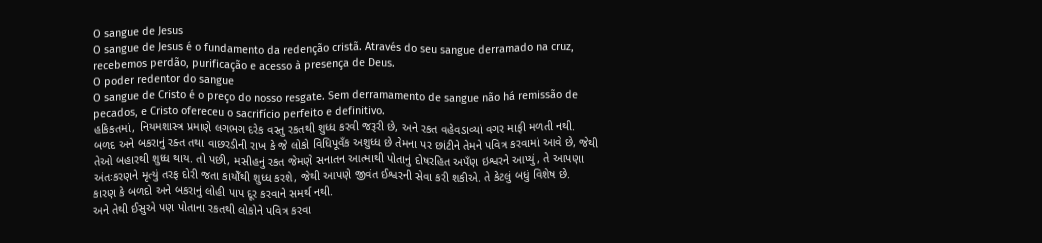O sangue de Jesus
O sangue de Jesus é o fundamento da redenção cristã. Através do seu sangue derramado na cruz, recebemos perdão, purificação e acesso à presença de Deus.
O poder redentor do sangue
O sangue de Cristo é o preço do nosso resgate. Sem derramamento de sangue não há remissão de pecados, e Cristo ofereceu o sacrifício perfeito e definitivo.
હકિકતમાં, નિયમશાસ્ત્ર પ્રમાણે લગભગ દરેક વસ્તુ રકતથી શુધ્ધ કરવી જરૂરી છે, અને રકત વહેવડાવ્યાં વગર માફી મળતી નથી.
બળદ અને બકરાનું રક્ત તથા વાછરડીની રાખ કે જે લોકો વિધિપૂવઁક અશુધ્ધ છે તેમના પર છાંટીને તેમને પવિત્ર કરવામાં આવે છે, જેથી તેઓ બહારથી શુધ્ધ થાય. તો પછી, મસીહનું રકત જેમણે સનાતન આત્માથી પોતાનું દોષરહિત અપઁણ ઇશ્વરને આપ્યું, તે આપણા અંતઃકરણને મૃત્યું તરફ દોરી જતા કાયોઁથી શુધ્ધ કરશે, જેથી આપણે જીવંત ઈશ્વરની સેવા કરી શકીએ. તે કેટલું બધું વિશેષ છે.
કારણ કે બળદો અને બકરાનું લોહી પાપ દૂર કરવાને સમર્થ નથી.
અને તેથી ઈસુએ પણ પોતાના રકતથી લોકોને પવિત્ર કરવા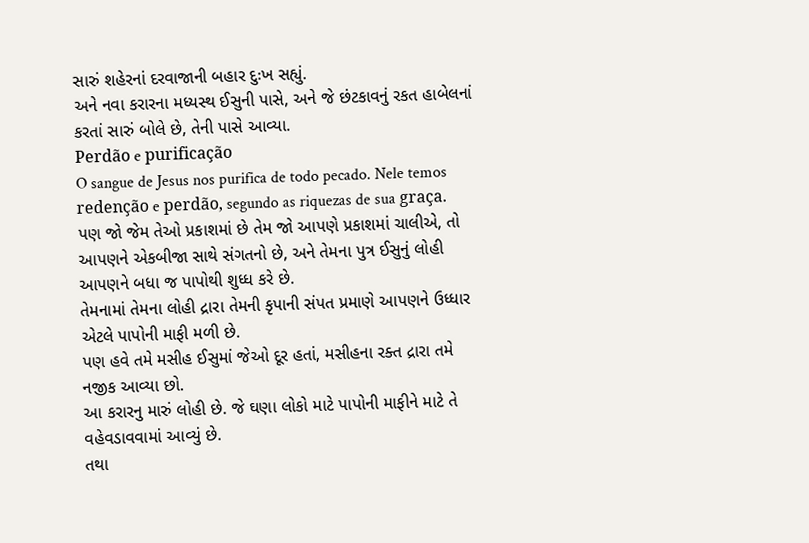સારું શહેરનાં દરવાજાની બહાર દુઃખ સહ્યું.
અને નવા કરારના મધ્યસ્થ ઈસુની પાસે, અને જે છંટકાવનું રકત હાબેલનાં કરતાં સારું બોલે છે, તેની પાસે આવ્યા.
Perdão e purificação
O sangue de Jesus nos purifica de todo pecado. Nele temos redenção e perdão, segundo as riquezas de sua graça.
પણ જો જેમ તેઓ પ્રકાશમાં છે તેમ જો આપણે પ્રકાશમાં ચાલીએ, તો આપણને એકબીજા સાથે સંગતનો છે, અને તેમના પુત્ર ઈસુનું લોહી આપણને બધા જ પાપોથી શુધ્ધ કરે છે.
તેમનામાં તેમના લોહી દ્રારા તેમની કૃપાની સંપત પ્રમાણે આપણને ઉધ્ધાર એટલે પાપોની માફી મળી છે.
પણ હવે તમે મસીહ ઈસુમાં જેઓ દૂર હતાં, મસીહના રક્ત દ્રારા તમે નજીક આવ્યા છો.
આ કરારનુ મારું લોહી છે. જે ઘણા લોકો માટે પાપોની માફીને માટે તે વહેવડાવવામાં આવ્યું છે.
તથા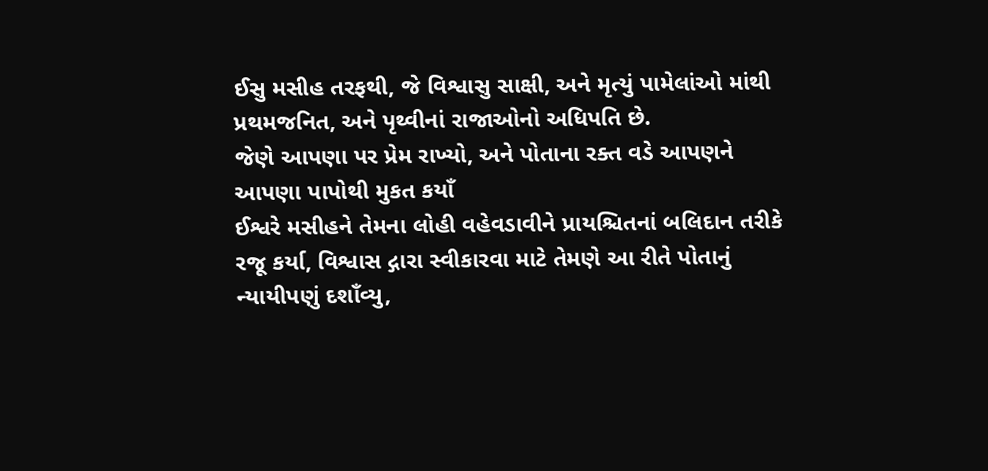ઈસુ મસીહ તરફથી, જે વિશ્વાસુ સાક્ષી, અને મૃત્યું પામેલાંઓ માંથી પ્રથમજનિત, અને પૃથ્વીનાં રાજાઓનો અધિપતિ છે.
જેણે આપણા પર પ્રેમ રાખ્યો, અને પોતાના રક્ત વડે આપણને આપણા પાપોથી મુકત કયાઁ
ઈશ્વરે મસીહને તેમના લોહી વહેવડાવીને પ્રાયશ્ચિતનાં બલિદાન તરીકે રજૂ કર્યા, વિશ્વાસ દ્ગારા સ્વીકારવા માટે તેમણે આ રીતે પોતાનું ન્યાયીપણું દશાઁવ્યુ,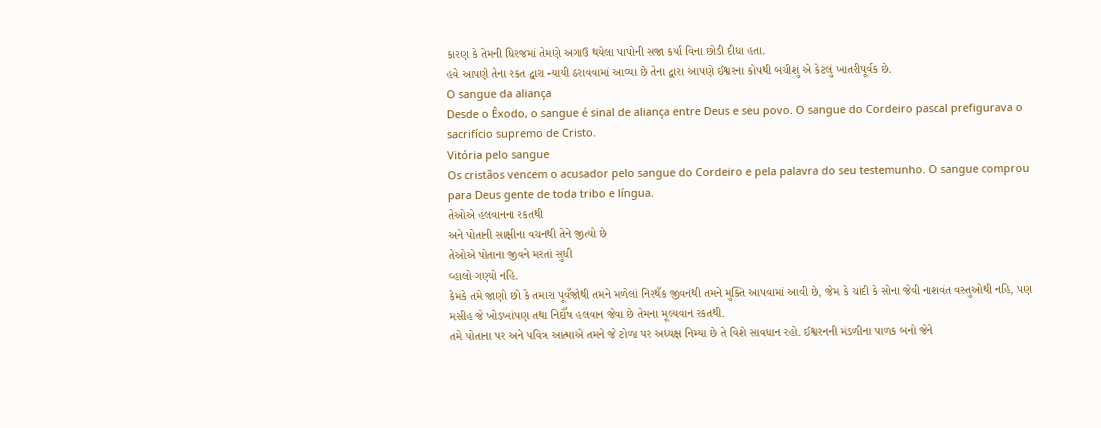કારણ કે તેમની ધિરજમાં તેમણે અગાઉ થયેલા પાપોની સજા કર્યા વિના છોડી દીધા હતા.
હવે આપણે તેના રકત દ્વારા ન્યાયી ઠરાવવામાં આવ્યા છે તેના દ્વારા આપણે ઈશ્વરના કોપથી બચીશું એ કેટલું ખાતરીપૂર્વક છે.
O sangue da aliança
Desde o Êxodo, o sangue é sinal de aliança entre Deus e seu povo. O sangue do Cordeiro pascal prefigurava o sacrifício supremo de Cristo.
Vitória pelo sangue
Os cristãos vencem o acusador pelo sangue do Cordeiro e pela palavra do seu testemunho. O sangue comprou para Deus gente de toda tribo e língua.
તેઓએ હલવાનના રકતથી
અને પોતાની સાક્ષીના વચનથી તેને જીત્યો છે
તેઓએ પોતાના જીવને મરતાં સુધી
વ્હાલો ગણ્યો નહિ.
કેમકે તમે જાણો છો કે તમારા પૂવઁજોથી તમને મળેલાં નિરથઁક જીવનથી તમને મુક્તિ આપવામાં આવી છે, જેમ કે ચાંદી કે સોના જેવી નાશવંત વસ્તુઓથી નહિ, પણ મસીહ જે ખોડખાંપણ તથા નિદોઁષ હલવાન જેવા છે તેમના મૂલ્યવાન રકતથી.
તમે પોતાના પર અને પવિત્ર આત્માએ તમને જે ટોળા પર અધ્યક્ષ નિમ્યા છે તે વિશે સાવધાન રહો. ઈશ્વરનની મંડળીના પાળક બનો જેને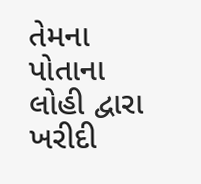તેમના પોતાના લોહી દ્વારા ખરીદી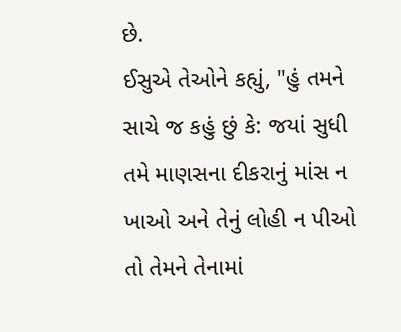છે.
ઈસુએ તેઓને કહ્યું, "હું તમને સાચે જ કહું છું કે: જયાં સુધી તમે માણસના દીકરાનું માંસ ન ખાઓ અને તેનું લોહી ન પીઓ તો તેમને તેનામાં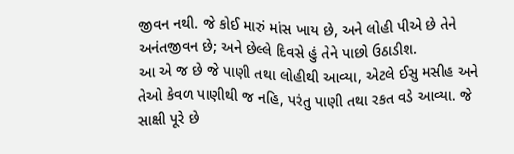જીવન નથી. જે કોઈ મારું માંસ ખાય છે, અને લોહી પીએ છે તેને અનંતજીવન છે; અને છેલ્લે દિવસે હું તેને પાછો ઉઠાડીશ.
આ એ જ છે જે પાણી તથા લોહીથી આવ્યા, એટલે ઈસુ મસીહ અને તેઓ કેવળ પાણીથી જ નહિ, પરંતુ પાણી તથા રકત વડે આવ્યા. જે સાક્ષી પૂરે છે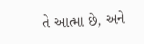તે આત્મા છે, અને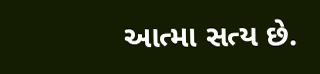આત્મા સત્ય છે.